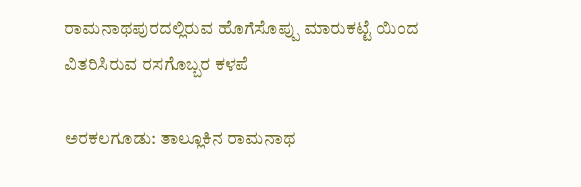ರಾಮನಾಥಪುರದಲ್ಲಿರುವ ಹೊಗೆಸೊಪ್ಪು ಮಾರುಕಟ್ಟೆ ಯಿಂದ ವಿತರಿಸಿರುವ ರಸಗೊಬ್ಬರ ಕಳಪೆ

ಅರಕಲಗೂಡು: ತಾಲ್ಲೂಕಿನ ರಾಮನಾಥ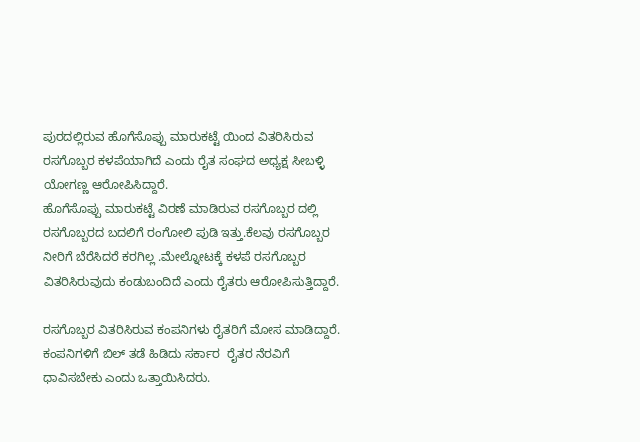ಪುರದಲ್ಲಿರುವ ಹೊಗೆಸೊಪ್ಪು ಮಾರುಕಟ್ಟೆ ಯಿಂದ ವಿತರಿಸಿರುವ ರಸಗೊಬ್ಬರ ಕಳಪೆಯಾಗಿದೆ ಎಂದು ರೈತ ಸಂಘದ ಅಧ್ಯಕ್ಷ ಸೀಬಳ್ಳಿ ಯೋಗಣ್ಣ ಆರೋಪಿಸಿದ್ದಾರೆ.
ಹೊಗೆಸೊಪ್ಪು ಮಾರುಕಟ್ಟೆ ವಿರಣೆ ಮಾಡಿರುವ ರಸಗೊಬ್ಬರ ದಲ್ಲಿ ರಸಗೊಬ್ಬರದ ಬದಲಿಗೆ ರಂಗೋಲಿ ಪುಡಿ ಇತ್ತು.ಕೆಲವು ರಸಗೊಬ್ಬರ ನೀರಿಗೆ ಬೆರೆಸಿದರೆ ಕರಗಿಲ್ಲ .ಮೇಲ್ನೋಟಕ್ಕೆ ಕಳಪೆ ರಸಗೊಬ್ಬರ ವಿತರಿಸಿರುವುದು ಕಂಡುಬಂದಿದೆ ಎಂದು ರೈತರು ಆರೋಪಿಸುತ್ತಿದ್ದಾರೆ.

ರಸಗೊಬ್ಬರ ವಿತರಿಸಿರುವ ಕಂಪನಿಗಳು ರೈತರಿಗೆ ಮೋಸ ಮಾಡಿದ್ದಾರೆ. ಕಂಪನಿಗಳಿಗೆ ಬಿಲ್ ತಡೆ ಹಿಡಿದು ಸರ್ಕಾರ  ರೈತರ ನೆರವಿಗೆ ಧಾವಿಸಬೇಕು ಎಂದು ಒತ್ತಾಯಿಸಿದರು.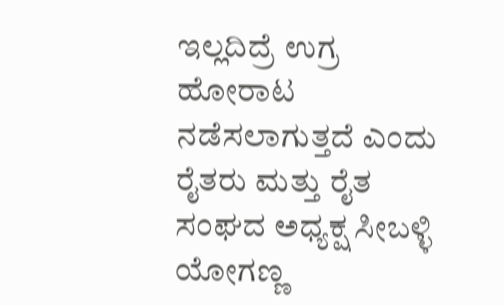ಇಲ್ಲದಿದ್ರೆ ಉಗ್ರ ಹೋರಾಟ ನಡೆಸಲಾಗುತ್ತದೆ ಎಂದು ರೈತರು ಮತ್ತು ರೈತ ಸಂಘದ ಅಧ್ಯಕ್ಷ ಸೀಬಳ್ಳಿ ಯೋಗಣ್ಣ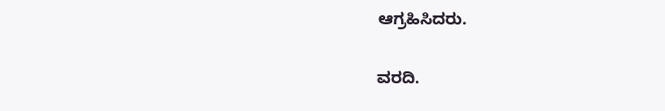ಆಗ್ರಹಿಸಿದರು.

ವರದಿ.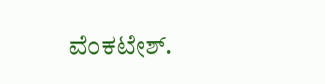ವೆಂಕಟೇಶ್.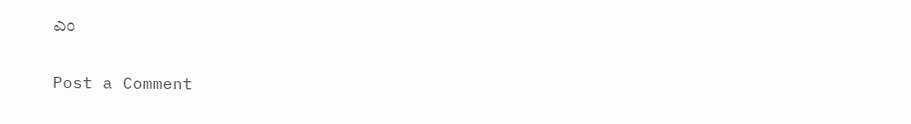ಎಂ

Post a Comment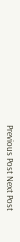Previous Post Next Post